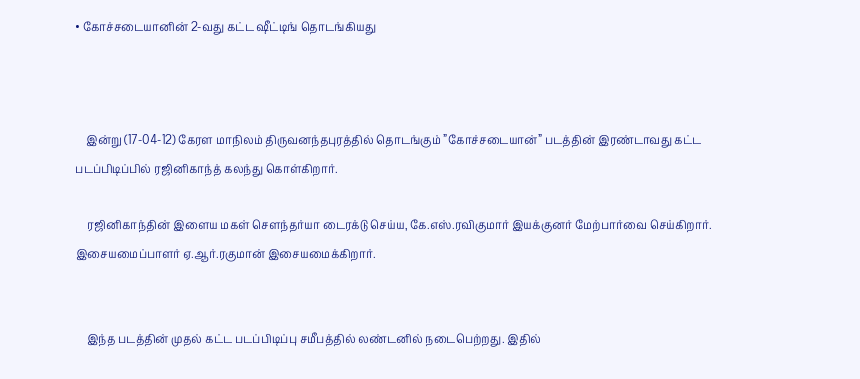• கோச்சடையானின் 2-வது கட்ட ஷீட்டிங் தொடங்கியது



    இன்று (17-04-12) கேரள மாநிலம் திருவனந்தபுரத்தில் தொடங்கும் ”கோச்சடையான்” படத்தின் இரண்டாவது கட்ட படப்பிடிப்பில் ரஜினிகாந்த் கலந்து கொள்கிறார்.

    ரஜினிகாந்தின் இளைய மகள் சௌந்தர்யா டைரக்டு செய்ய, கே.எஸ்.ரவிகுமார் இயக்குனர் மேற்பார்வை செய்கிறார். இசையமைப்பாளர் ஏ.ஆர்.ரகுமான் இசையமைக்கிறார்.


    இந்த படத்தின் முதல் கட்ட படப்பிடிப்பு சமீபத்தில் லண்டனில் நடைபெற்றது. இதில்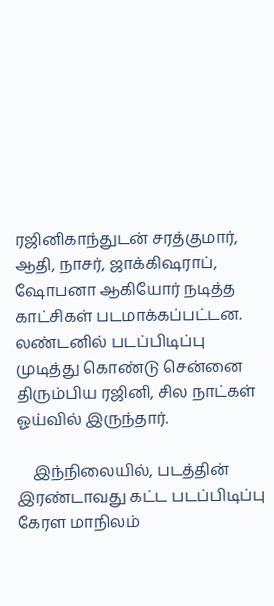ரஜினிகாந்துடன் சரத்குமார், ஆதி, நாசர், ஜாக்கிஷராப், ஷோபனா ஆகியோர் நடித்த காட்சிகள் படமாக்கப்பட்டன. லண்டனில் படப்பிடிப்பு முடித்து கொண்டு சென்னை திரும்பிய ரஜினி, சில நாட்கள் ஓய்வில் இருந்தார்.

    இந்நிலையில், படத்தின் இரண்டாவது கட்ட படப்பிடிப்பு கேரள மாநிலம்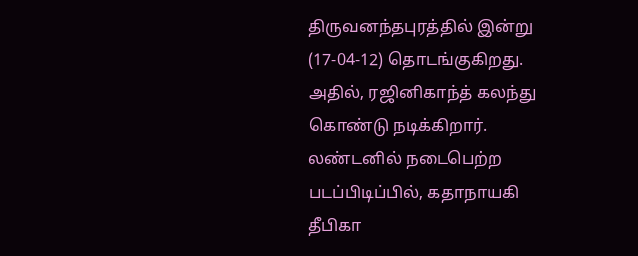திருவனந்தபுரத்தில் இன்று (17-04-12) தொடங்குகிறது. அதில், ரஜினிகாந்த் கலந்து கொண்டு நடிக்கிறார். லண்டனில் நடைபெற்ற படப்பிடிப்பில், கதாநாயகி தீபிகா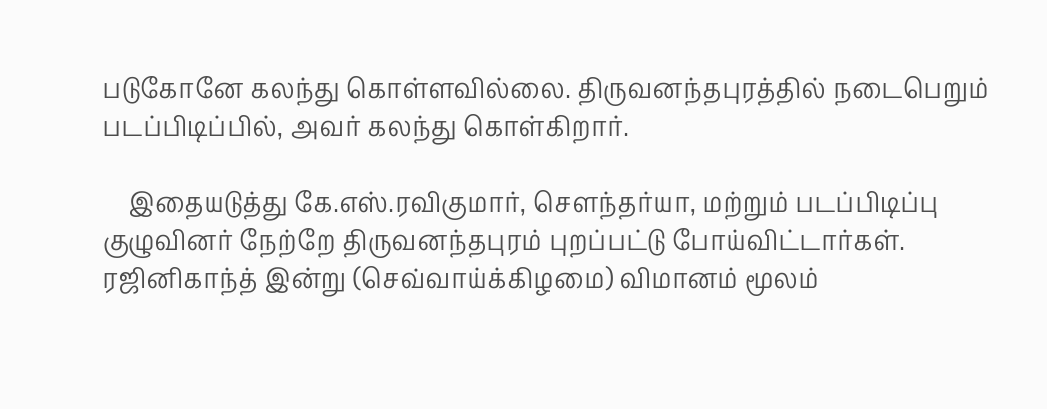படுகோனே கலந்து கொள்ளவில்லை. திருவனந்தபுரத்தில் நடைபெறும் படப்பிடிப்பில், அவர் கலந்து கொள்கிறார்.

    இதையடுத்து கே.எஸ்.ரவிகுமார், சௌந்தர்யா, மற்றும் படப்பிடிப்பு குழுவினர் நேற்றே திருவனந்தபுரம் புறப்பட்டு போய்விட்டார்கள். ரஜினிகாந்த் இன்று (செவ்வாய்க்கிழமை) விமானம் மூலம்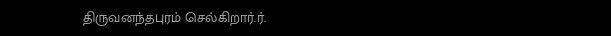திருவனந்தபுரம் செல்கிறார்.ர்.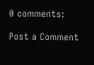0 comments:

Post a Comment